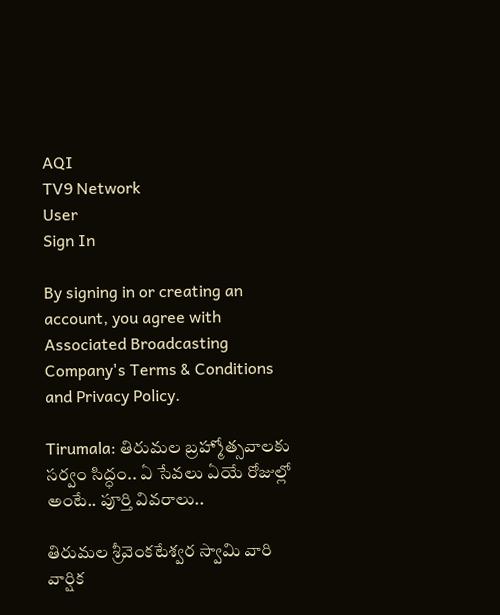AQI
TV9 Network
User
Sign In

By signing in or creating an account, you agree with Associated Broadcasting Company's Terms & Conditions and Privacy Policy.

Tirumala: తిరుమల బ్రహ్మోత్సవాలకు సర్వం సిద్ధం.. ఏ సేవలు ఏయే రోజుల్లో అంటే.. పూర్తి వివరాలు..

తిరుమల శ్రీవెంకటేశ్వర స్వామి వారి వార్షిక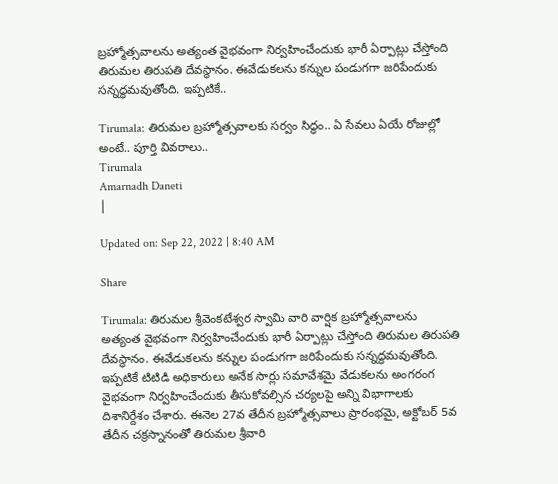బ్రహ్మోత్సవాలను అత్యంత వైభవంగా నిర్వహించేందుకు భారీ ఏర్పాట్లు చేస్తోంది తిరుమల తిరుపతి దేవస్థానం. ఈవేడుకలను కన్నుల పండుగగా జరిపేందుకు సన్నద్ధమవుతోంది. ఇప్పటికే..

Tirumala: తిరుమల బ్రహ్మోత్సవాలకు సర్వం సిద్ధం.. ఏ సేవలు ఏయే రోజుల్లో అంటే.. పూర్తి వివరాలు..
Tirumala
Amarnadh Daneti
|

Updated on: Sep 22, 2022 | 8:40 AM

Share

Tirumala: తిరుమల శ్రీవెంకటేశ్వర స్వామి వారి వార్షిక బ్రహ్మోత్సవాలను అత్యంత వైభవంగా నిర్వహించేందుకు భారీ ఏర్పాట్లు చేస్తోంది తిరుమల తిరుపతి దేవస్థానం. ఈవేడుకలను కన్నుల పండుగగా జరిపేందుకు సన్నద్ధమవుతోంది. ఇప్పటికే టిటిడి అధికారులు అనేక సార్లు సమావేశమై వేడుకలను అంగరంగ వైభవంగా నిర్వహించేందుకు తీసుకోవల్సిన చర్యలపై అన్ని విభాగాలకు దిశానిర్దేశం చేశారు. ఈనెల 27వ తేదీన బ్రహ్మోత్సవాలు ప్రారంభమై, అక్టోబర్‌ 5వ తేదీన చక్రస్నానంతో తిరుమల శ్రీవారి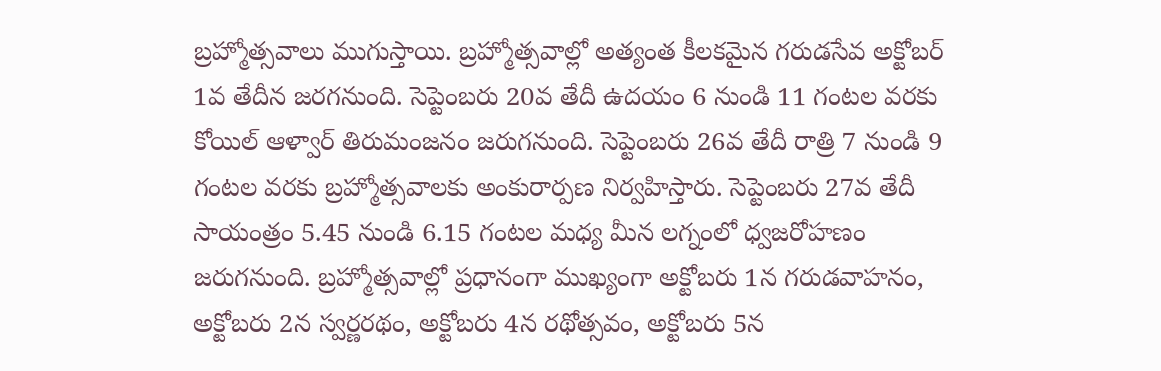బ్రహ్మోత్సవాలు ముగుస్తాయి. బ్రహ్మోత్సవాల్లో అత్యంత కీలకమైన గరుడసేవ అక్టోబర్‌ 1వ తేదీన జరగనుంది. సెప్టెంబ‌రు 20వ తేదీ ఉద‌యం 6 నుండి 11 గంట‌ల వ‌ర‌కు కోయిల్ ఆళ్వార్ తిరుమంజ‌నం జ‌రుగ‌నుంది. సెప్టెంబ‌రు 26వ తేదీ రాత్రి 7 నుండి 9 గంట‌ల వ‌ర‌కు బ్రహ్మోత్సవాలకు అంకురార్పణ నిర్వహిస్తారు. సెప్టెంబరు 27వ తేదీ సాయంత్రం 5.45 నుండి 6.15 గంట‌ల మ‌ధ్య మీన ల‌గ్నంలో ధ్వజరోహణం జ‌రుగ‌నుంది. బ్రహ్మోత్సవాల్లో ప్రధానంగా ముఖ్యంగా అక్టోబరు 1న గరుడవాహనం, అక్టోబరు 2న స్వర్ణరథం, అక్టోబరు 4న ర‌థోత్సవం, అక్టోబరు 5న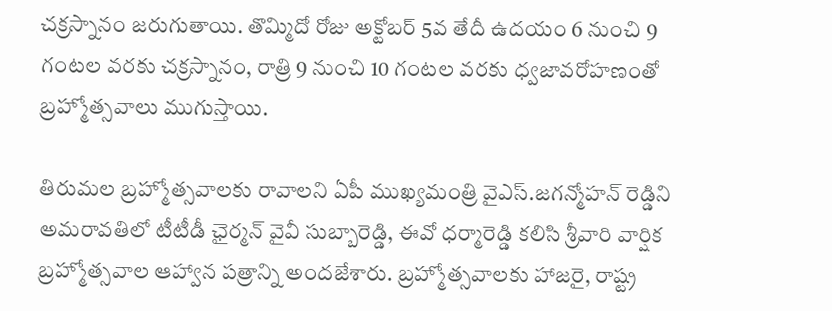చక్రస్నానం జరుగుతాయి. తొమ్మిదో రోజు అక్టోబర్ 5వ తేదీ ఉదయం 6 నుంచి 9 గంట‌ల వ‌ర‌కు చక్రస్నానం, రాత్రి 9 నుంచి 10 గంట‌ల వ‌ర‌కు ధ్వజావరోహణంతో బ్రహ్మోత్సవాలు ముగుస్తాయి.

తిరుమల బ్రహ్మోత్సవాలకు రావాలని ఏపీ ముఖ్యమంత్రి వైఎస్.జగన్మోహన్ రెడ్డిని అమరావతిలో టీటీడీ ఛైర్మన్‌ వైవీ సుబ్బారెడ్డి, ఈవో ధర్మారెడ్డి కలిసి శ్రీవారి వార్షిక బ్రహ్మోత్సవాల ఆహ్వాన పత్రాన్ని అందజేశారు. బ్రహ్మోత్సవాలకు హాజరై, రాష్ట్ర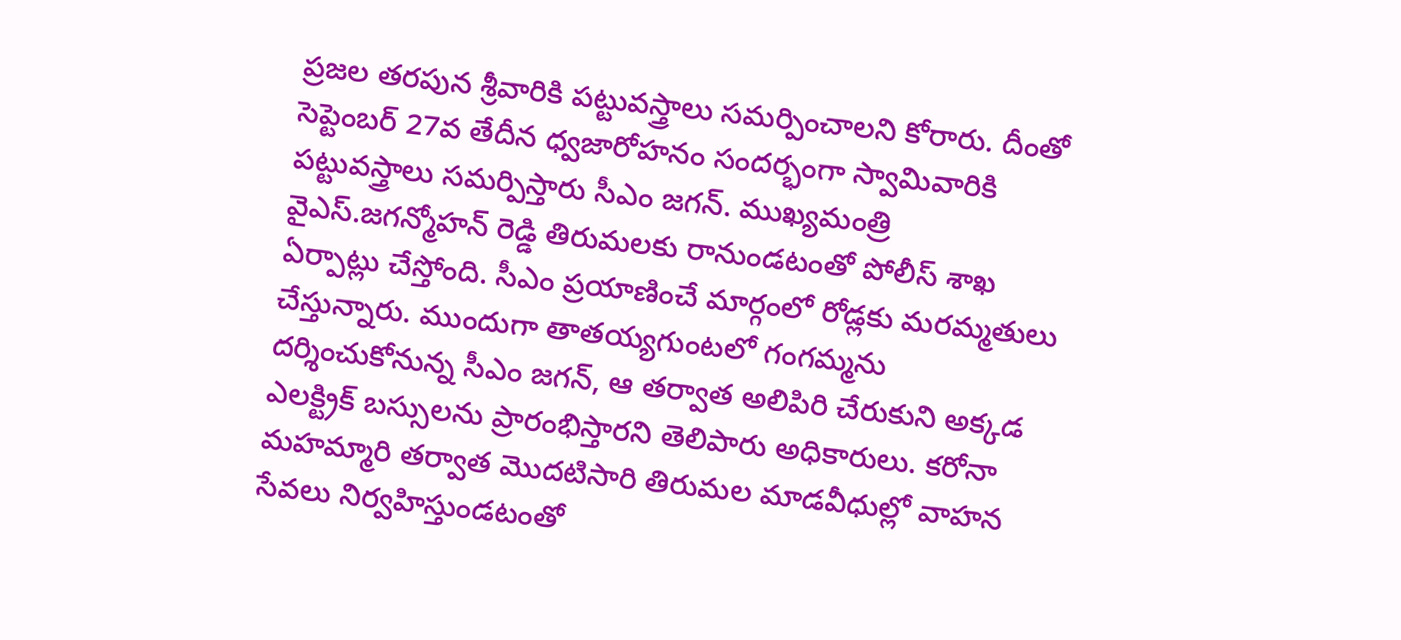ప్రజల తరపున శ్రీవారికి పట్టువస్త్రాలు సమర్పించాలని కోరారు. దీంతో సెప్టెంబర్‌ 27వ తేదీన ధ్వజారోహనం సందర్భంగా స్వామివారికి పట్టువస్త్రాలు సమర్పిస్తారు సీఎం జగన్‌. ముఖ్యమంత్రి వైఎస్.జగన్మోహన్ రెడ్డి తిరుమలకు రానుండటంతో పోలీస్ శాఖ ఏర్పాట్లు చేస్తోంది. సీఎం ప్రయాణించే మార్గంలో రోడ్లకు మరమ్మతులు చేస్తున్నారు. ముందుగా తాతయ్యగుంటలో గంగమ్మను దర్శించుకోనున్న సీఎం జగన్‌, ఆ తర్వాత అలిపిరి చేరుకుని అక్కడ ఎలక్ట్రిక్‌ బస్సులను ప్రారంభిస్తారని తెలిపారు అధికారులు. కరోనా మహమ్మారి తర్వాత మొదటిసారి తిరుమల మాడవీధుల్లో వాహన సేవలు నిర్వహిస్తుండటంతో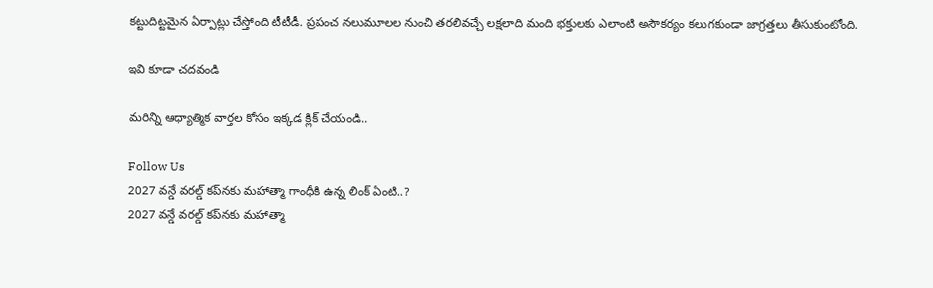కట్టుదిట్టమైన ఏర్పాట్లు చేస్తోంది టీటీడీ. ప్రపంచ నలుమూలల నుంచి తరలివచ్చే లక్షలాది మంది భక్తులకు ఎలాంటి అసౌకర్యం కలుగకుండా జాగ్రత్తలు తీసుకుంటోంది.

ఇవి కూడా చదవండి

మరిన్ని ఆధ్యాత్మిక వార్తల కోసం ఇక్కడ క్లిక్ చేయండి..

Follow Us
2027 వన్డే వరల్డ్ కప్‌నకు మహాత్మా గాంధీకి ఉన్న లింక్ ఏంటి..?
2027 వన్డే వరల్డ్ కప్‌నకు మహాత్మా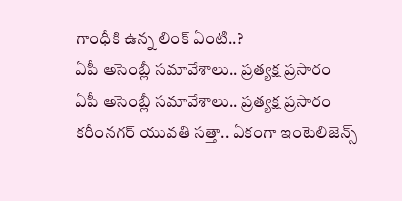గాంధీకి ఉన్న లింక్ ఏంటి..?
ఏపీ అసెంబ్లీ స‌మావేశాలు.. ప్రత్యక్ష ప్రసారం
ఏపీ అసెంబ్లీ స‌మావేశాలు.. ప్రత్యక్ష ప్రసారం
కరీంనగర్ యువతి సత్తా.. ఏకంగా ఇంటెలిజెన్స్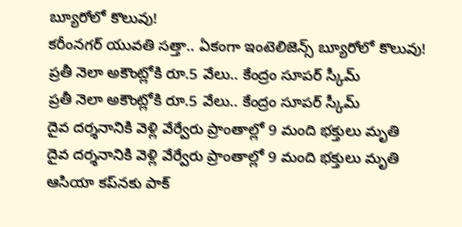బ్యూరోలో కొలువు!
కరీంనగర్ యువతి సత్తా.. ఏకంగా ఇంటెలిజెన్స్ బ్యూరోలో కొలువు!
ప్రతీ నెలా అకౌంట్లోకి రూ.5 వేలు.. కేంద్రం సూపర్ స్కీమ్
ప్రతీ నెలా అకౌంట్లోకి రూ.5 వేలు.. కేంద్రం సూపర్ స్కీమ్
దైవ దర్శనానికి వెళ్లి వేర్వేరు ప్రాంతాల్లో 9 మంది భక్తులు మృతి
దైవ దర్శనానికి వెళ్లి వేర్వేరు ప్రాంతాల్లో 9 మంది భక్తులు మృతి
ఆసియా కప్‌నకు పాక్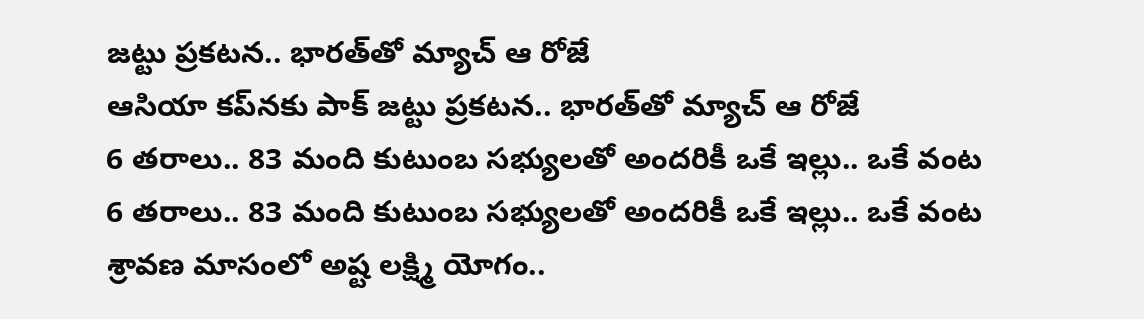జట్టు ప్రకటన.. భారత్‌తో మ్యాచ్ ఆ రోజే
ఆసియా కప్‌నకు పాక్ జట్టు ప్రకటన.. భారత్‌తో మ్యాచ్ ఆ రోజే
6 తరాలు.. 83 మంది కుటుంబ సభ్యులతో అందరికీ ఒకే ఇల్లు.. ఒకే వంట
6 తరాలు.. 83 మంది కుటుంబ సభ్యులతో అందరికీ ఒకే ఇల్లు.. ఒకే వంట
శ్రావణ మాసంలో అష్ట లక్ష్మి యోగం..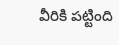వీరికి పట్టింది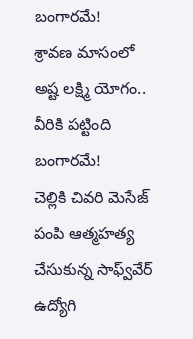బంగారమే!
శ్రావణ మాసంలో అష్ట లక్ష్మి యోగం.. వీరికి పట్టింది బంగారమే!
చెల్లికి చివరి మెసేజ్ పంపి ఆత్మహత్య చేసుకున్న సాఫ్వ్‌వేర్ ఉద్యోగి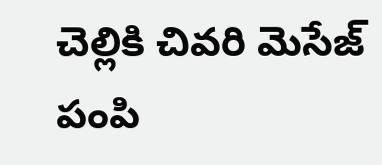చెల్లికి చివరి మెసేజ్ పంపి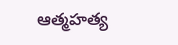ఆత్మహత్య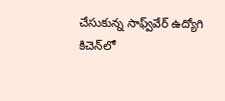చేసుకున్న సాఫ్వ్‌వేర్ ఉద్యోగి
కిచెన్‌లో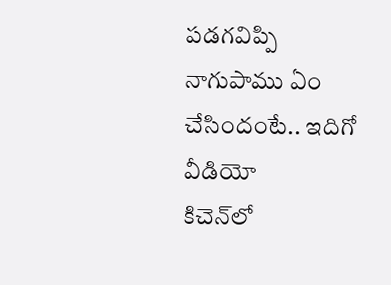పడగవిప్పి నాగుపాము ఏం చేసిందంటే.. ఇదిగో వీడియో
కిచెన్‌లో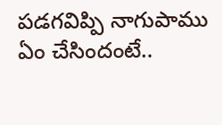పడగవిప్పి నాగుపాము ఏం చేసిందంటే..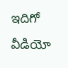ఇదిగో వీడియో